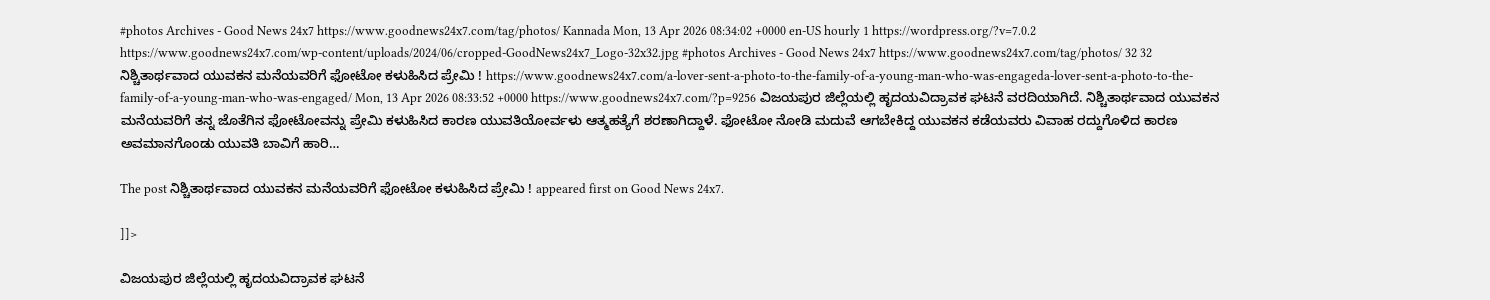#photos Archives - Good News 24x7 https://www.goodnews24x7.com/tag/photos/ Kannada Mon, 13 Apr 2026 08:34:02 +0000 en-US hourly 1 https://wordpress.org/?v=7.0.2 https://www.goodnews24x7.com/wp-content/uploads/2024/06/cropped-GoodNews24x7_Logo-32x32.jpg #photos Archives - Good News 24x7 https://www.goodnews24x7.com/tag/photos/ 32 32 ನಿಶ್ಚಿತಾರ್ಥವಾದ ಯುವಕನ ಮನೆಯವರಿಗೆ ಫೋಟೋ ಕಳುಹಿಸಿದ ಪ್ರೇಮಿ ! https://www.goodnews24x7.com/a-lover-sent-a-photo-to-the-family-of-a-young-man-who-was-engageda-lover-sent-a-photo-to-the-family-of-a-young-man-who-was-engaged/ Mon, 13 Apr 2026 08:33:52 +0000 https://www.goodnews24x7.com/?p=9256 ವಿಜಯಪುರ ಜಿಲ್ಲೆಯಲ್ಲಿ ಹೃದಯವಿದ್ರಾವಕ ಘಟನೆ ವರದಿಯಾಗಿದೆ. ನಿಶ್ಚಿತಾರ್ಥವಾದ ಯುವಕನ ಮನೆಯವರಿಗೆ ತನ್ನ ಜೊತೆಗಿನ ಫೋಟೋವನ್ನು ಪ್ರೇಮಿ ಕಳುಹಿಸಿದ ಕಾರಣ ಯುವತಿಯೋರ್ವಳು ಆತ್ಮಹತ್ಯೆಗೆ ಶರಣಾಗಿದ್ದಾಳೆ. ಫೋಟೋ ನೋಡಿ ಮದುವೆ ಆಗಬೇಕಿದ್ದ ಯುವಕನ ಕಡೆಯವರು ವಿವಾಹ ರದ್ದುಗೊಳಿದ ಕಾರಣ ಅವಮಾನಗೊಂಡು ಯುವತಿ ಬಾವಿಗೆ ಹಾರಿ…

The post ನಿಶ್ಚಿತಾರ್ಥವಾದ ಯುವಕನ ಮನೆಯವರಿಗೆ ಫೋಟೋ ಕಳುಹಿಸಿದ ಪ್ರೇಮಿ ! appeared first on Good News 24x7.

]]>

ವಿಜಯಪುರ ಜಿಲ್ಲೆಯಲ್ಲಿ ಹೃದಯವಿದ್ರಾವಕ ಘಟನೆ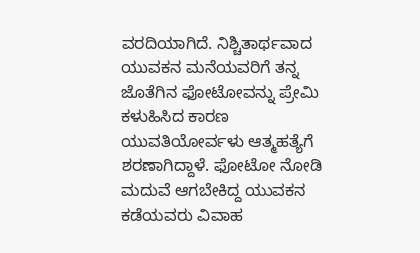ವರದಿಯಾಗಿದೆ. ನಿಶ್ಚಿತಾರ್ಥವಾದ ಯುವಕನ ಮನೆಯವರಿಗೆ ತನ್ನ ಜೊತೆಗಿನ ಫೋಟೋವನ್ನು ಪ್ರೇಮಿ ಕಳುಹಿಸಿದ ಕಾರಣ ಯುವತಿಯೋರ್ವಳು ಆತ್ಮಹತ್ಯೆಗೆ ಶರಣಾಗಿದ್ದಾಳೆ. ಫೋಟೋ ನೋಡಿ ಮದುವೆ ಆಗಬೇಕಿದ್ದ ಯುವಕನ ಕಡೆಯವರು ವಿವಾಹ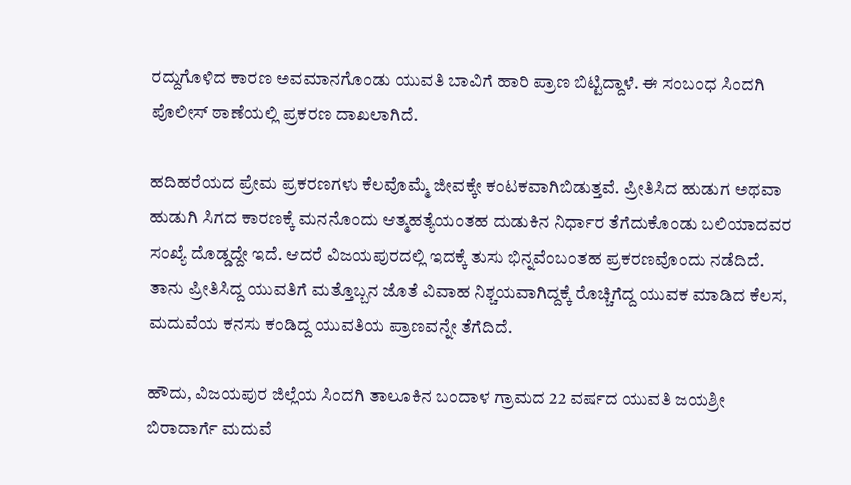ರದ್ದುಗೊಳಿದ ಕಾರಣ ಅವಮಾನಗೊಂಡು ಯುವತಿ ಬಾವಿಗೆ ಹಾರಿ ಪ್ರಾಣ ಬಿಟ್ಟಿದ್ದಾಳೆ. ಈ ಸಂಬಂಧ ಸಿಂದಗಿ ಪೊಲೀಸ್ ಠಾಣೆಯಲ್ಲಿ ಪ್ರಕರಣ ದಾಖಲಾಗಿದೆ.

ಹದಿಹರೆಯದ ಪ್ರೇಮ ಪ್ರಕರಣಗಳು ಕೆಲವೊಮ್ಮೆ ಜೀವಕ್ಕೇ ಕಂಟಕವಾಗಿಬಿಡುತ್ತವೆ. ಪ್ರೀತಿಸಿದ ಹುಡುಗ ಅಥವಾ ಹುಡುಗಿ ಸಿಗದ ಕಾರಣಕ್ಕೆ ಮನನೊಂದು ಆತ್ಮಹತ್ಯೆಯಂತಹ ದುಡುಕಿನ ನಿರ್ಧಾರ ತೆಗೆದುಕೊಂಡು ಬಲಿಯಾದವರ ಸಂಖ್ಯೆ ದೊಡ್ಡದ್ದೇ ಇದೆ. ಆದರೆ ವಿಜಯಪುರದಲ್ಲಿ ಇದಕ್ಕೆ ತುಸು ಭಿನ್ನವೆಂಬಂತಹ ಪ್ರಕರಣವೊಂದು ನಡೆದಿದೆ. ತಾನು ಪ್ರೀತಿಸಿದ್ದ ಯುವತಿಗೆ ಮತ್ತೊಬ್ಬನ ಜೊತೆ ವಿವಾಹ ನಿಶ್ಚಯವಾಗಿದ್ದಕ್ಕೆ ರೊಚ್ಚಿಗೆದ್ದ ಯುವಕ ಮಾಡಿದ ಕೆಲಸ, ಮದುವೆಯ ಕನಸು ಕಂಡಿದ್ದ ಯುವತಿಯ ಪ್ರಾಣವನ್ನೇ ತೆಗೆದಿದೆ.

ಹೌದು, ವಿಜಯಪುರ ಜಿಲ್ಲೆಯ ಸಿಂದಗಿ ತಾಲೂಕಿನ ಬಂದಾಳ ಗ್ರಾಮದ 22 ವರ್ಷದ ಯುವತಿ ಜಯಶ್ರೀ ಬಿರಾದಾರ್ಗೆ ಮದುವೆ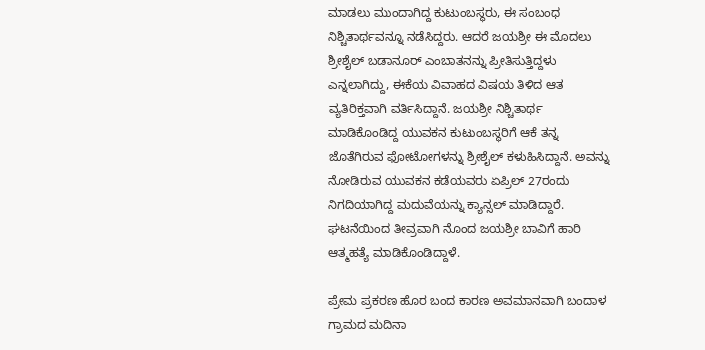ಮಾಡಲು ಮುಂದಾಗಿದ್ದ ಕುಟುಂಬಸ್ಥರು, ಈ ಸಂಬಂಧ ನಿಶ್ಚಿತಾರ್ಥವನ್ನೂ ನಡೆಸಿದ್ದರು. ಆದರೆ ಜಯಶ್ರೀ ಈ ಮೊದಲು ಶ್ರೀಶೈಲ್ ಬಡಾನೂರ್ ಎಂಬಾತನನ್ನು ಪ್ರೀತಿಸುತ್ತಿದ್ದಳು ಎನ್ನಲಾಗಿದ್ದು, ಈಕೆಯ ವಿವಾಹದ ವಿಷಯ ತಿಳಿದ ಆತ ವ್ಯತಿರಿಕ್ತವಾಗಿ ವರ್ತಿಸಿದ್ದಾನೆ. ಜಯಶ್ರೀ ನಿಶ್ಚಿತಾರ್ಥ ಮಾಡಿಕೊಂಡಿದ್ದ ಯುವಕನ ಕುಟುಂಬಸ್ಥರಿಗೆ ಆಕೆ ತನ್ನ ಜೊತೆಗಿರುವ ಫೋಟೋಗಳನ್ನು ಶ್ರೀಶೈಲ್ ಕಳುಹಿಸಿದ್ದಾನೆ. ಅವನ್ನು ನೋಡಿರುವ ಯುವಕನ ಕಡೆಯವರು ಏಪ್ರಿಲ್ 27ರಂದು ನಿಗದಿಯಾಗಿದ್ದ ಮದುವೆಯನ್ನು ಕ್ಯಾನ್ಸಲ್ ಮಾಡಿದ್ದಾರೆ. ಘಟನೆಯಿಂದ ತೀವ್ರವಾಗಿ ನೊಂದ ಜಯಶ್ರೀ ಬಾವಿಗೆ ಹಾರಿ ಆತ್ಮಹತ್ಯೆ ಮಾಡಿಕೊಂಡಿದ್ದಾಳೆ.

ಪ್ರೇಮ ಪ್ರಕರಣ ಹೊರ ಬಂದ ಕಾರಣ ಅವಮಾನವಾಗಿ ಬಂದಾಳ ಗ್ರಾಮದ ಮದಿನಾ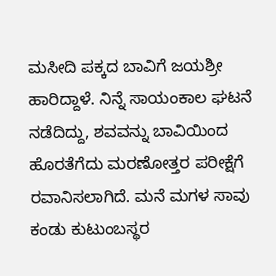ಮಸೀದಿ ಪಕ್ಕದ ಬಾವಿಗೆ ಜಯಶ್ರೀ ಹಾರಿದ್ದಾಳೆ. ನಿನ್ನೆ ಸಾಯಂಕಾಲ ಘಟನೆ ನಡೆದಿದ್ದು, ಶವವನ್ನು ಬಾವಿಯಿಂದ ಹೊರತೆಗೆದು ಮರಣೋತ್ತರ ಪರೀಕ್ಷೆಗೆ ರವಾನಿಸಲಾಗಿದೆ. ಮನೆ ಮಗಳ ಸಾವು ಕಂಡು ಕುಟುಂಬಸ್ಥರ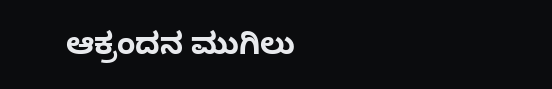ಆಕ್ರಂದನ ಮುಗಿಲು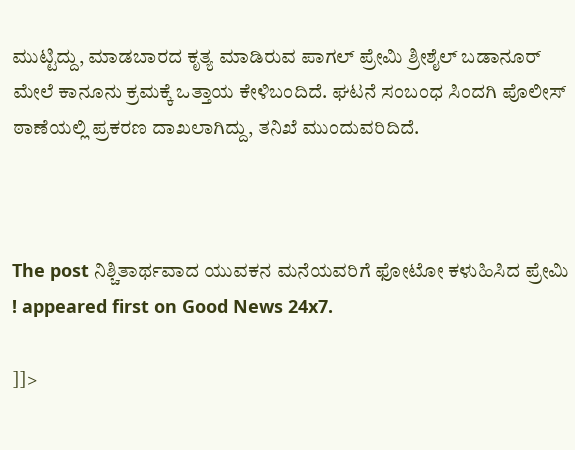ಮುಟ್ಟಿದ್ದು, ಮಾಡಬಾರದ ಕೃತ್ಯ ಮಾಡಿರುವ ಪಾಗಲ್ ಪ್ರೇಮಿ ಶ್ರೀಶೈಲ್ ಬಡಾನೂರ್ ಮೇಲೆ ಕಾನೂನು ಕ್ರಮಕ್ಕೆ ಒತ್ತಾಯ ಕೇಳಿಬಂದಿದೆ. ಘಟನೆ ಸಂಬಂಧ ಸಿಂದಗಿ ಪೊಲೀಸ್ ಠಾಣೆಯಲ್ಲಿ ಪ್ರಕರಣ ದಾಖಲಾಗಿದ್ದು, ತನಿಖೆ ಮುಂದುವರಿದಿದೆ.



The post ನಿಶ್ಚಿತಾರ್ಥವಾದ ಯುವಕನ ಮನೆಯವರಿಗೆ ಫೋಟೋ ಕಳುಹಿಸಿದ ಪ್ರೇಮಿ ! appeared first on Good News 24x7.

]]>